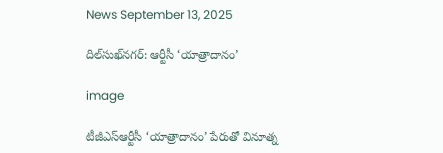News September 13, 2025

దిల్‌సుఖ్‌నగర్: ఆర్టీసీ ‘యాత్రాదానం’

image

టీజీఎస్ఆర్టీసీ ‘యాత్రాదానం’ పేరుతో వినూత్న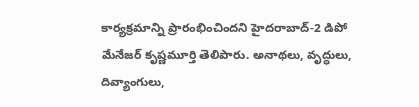కార్యక్రమాన్ని ప్రారంభించిందని హైదరాబాద్-2 డిపో మేనేజర్ కృష్ణమూర్తి తెలిపారు. అనాథలు, వృద్ధులు, దివ్యాంగులు,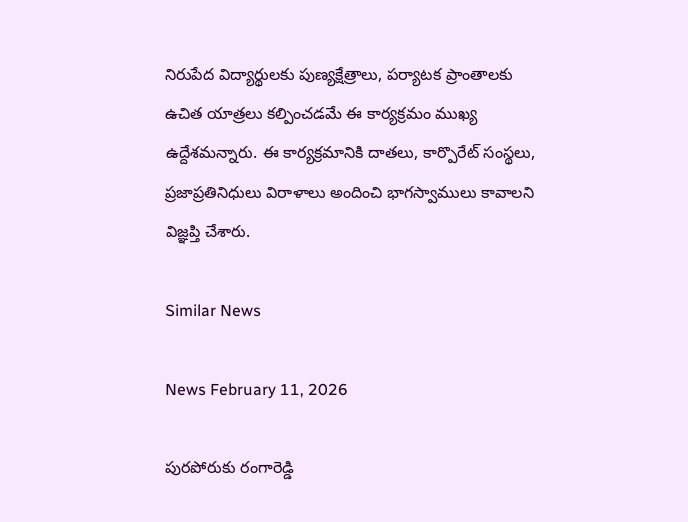నిరుపేద విద్యార్థులకు పుణ్యక్షేత్రాలు, పర్యాటక ప్రాంతాలకు ఉచిత యాత్రలు కల్పించడమే ఈ కార్యక్రమం ముఖ్య ఉద్దేశమన్నారు. ఈ కార్యక్రమానికి దాతలు, కార్పొరేట్ సంస్థలు, ప్రజాప్రతినిధులు విరాళాలు అందించి భాగస్వాములు కావాలని విజ్ఞప్తి చేశారు.

Similar News

News February 11, 2026

పురపోరుకు రంగారెడ్డి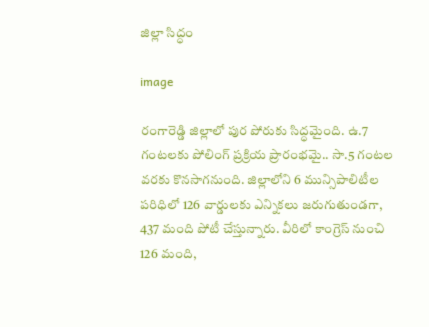జిల్లా సిద్ధం

image

రంగారెడ్డి జిల్లాలో పుర పోరుకు సిద్ధమైంది. ఉ.7 గంటలకు పోలింగ్ ప్రక్రియ ప్రారంభమై.. సా.5 గంటల వరకు కొనసాగనుంది. జిల్లాలోని 6 మున్సిపాలిటీల పరిధిలో 126 వార్డులకు ఎన్నికలు జరుగుతుండగా, 437 మంది పోటీ చేస్తున్నారు. వీరిలో కాంగ్రెస్ నుంచి 126 మంది,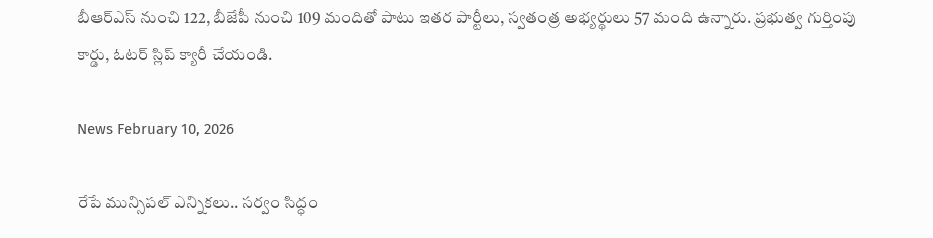బీఆర్ఎస్ నుంచి 122, బీజేపీ నుంచి 109 మందితో పాటు ఇతర పార్టీలు, స్వతంత్ర అభ్యర్థులు 57 మంది ఉన్నారు. ప్రభుత్వ గుర్తింపు కార్డు, ఓటర్ స్లిప్ క్యారీ చేయండి.

News February 10, 2026

రేపే మున్సిపల్ ఎన్నికలు.. సర్వం సిద్ధం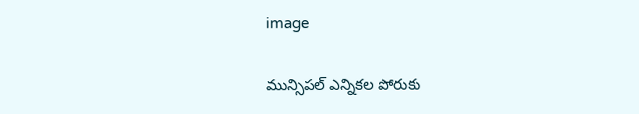image

మున్సిపల్ ఎన్నికల పోరుకు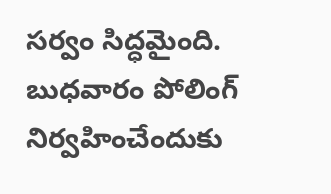సర్వం సిద్ధమైంది. బుధవారం పోలింగ్ నిర్వహించేందుకు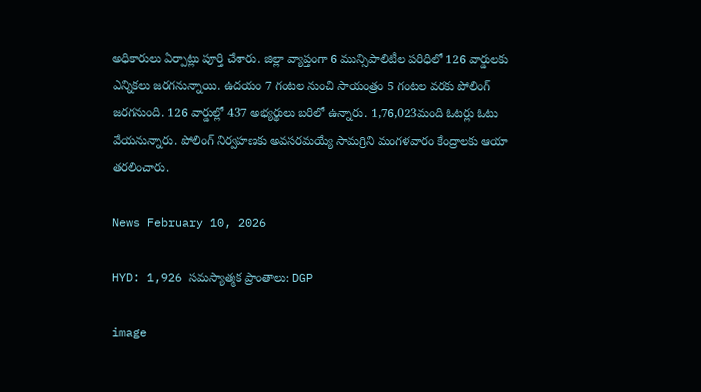అధికారులు ఏర్పాట్లు పూర్తి చేశారు. జిల్లా వ్యాప్తంగా 6 మున్సిపాలిటీల పరిధిలో 126 వార్డులకు ఎన్నికలు జరగనున్నాయి. ఉదయం 7 గంటల నుంచి సాయంత్రం 5 గంటల వరకు పోలింగ్ జరగనుంది. 126 వార్డుల్లో 437 అభ్యర్థులు బరిలో ఉన్నారు. 1,76,023మంది ఓటర్లు ఓటు వేయనున్నారు. పోలింగ్ నిర్వహణకు అవసరమయ్యే సామగ్రిని మంగళవారం కేంద్రాలకు ఆయా తరలించారు.

News February 10, 2026

HYD: 1,926 సమస్యాత్మక ప్రాంతాలు: DGP

image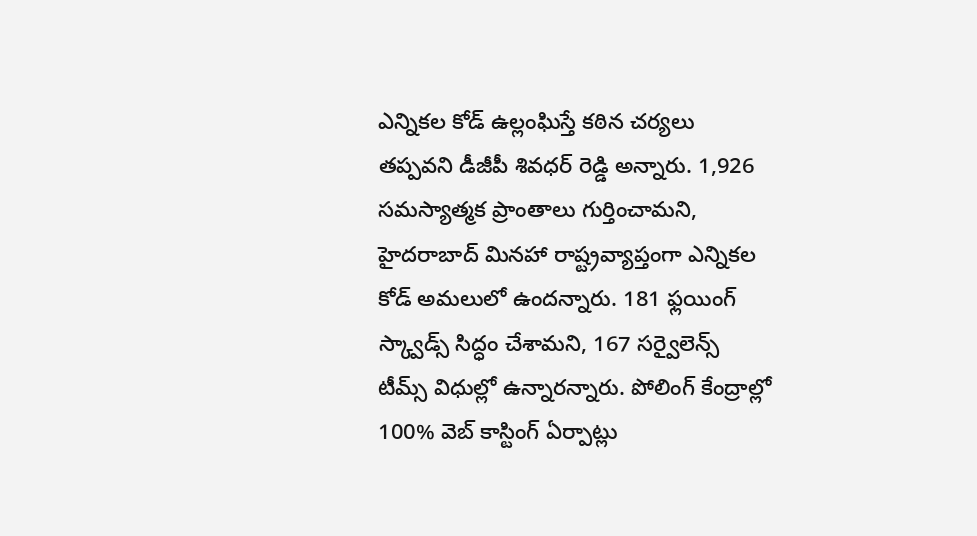ఎన్నికల కోడ్ ఉల్లంఘిస్తే కఠిన చర్యలు తప్పవని డీజీపీ శివధర్ రెడ్డి అన్నారు. 1,926 సమస్యాత్మక ప్రాంతాలు గుర్తించామని, హైదరాబాద్ మినహా రాష్ట్రవ్యాప్తంగా ఎన్నికల కోడ్ అమలులో ఉందన్నారు. 181 ఫ్లయింగ్ స్క్వాడ్స్ సిద్ధం చేశామని, 167 సర్వైలెన్స్ టీమ్స్ విధుల్లో ఉన్నారన్నారు. పోలింగ్ కేంద్రాల్లో 100% వెబ్ కాస్టింగ్ ఏర్పాట్లు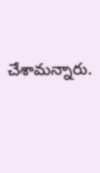చేశామన్నారు.